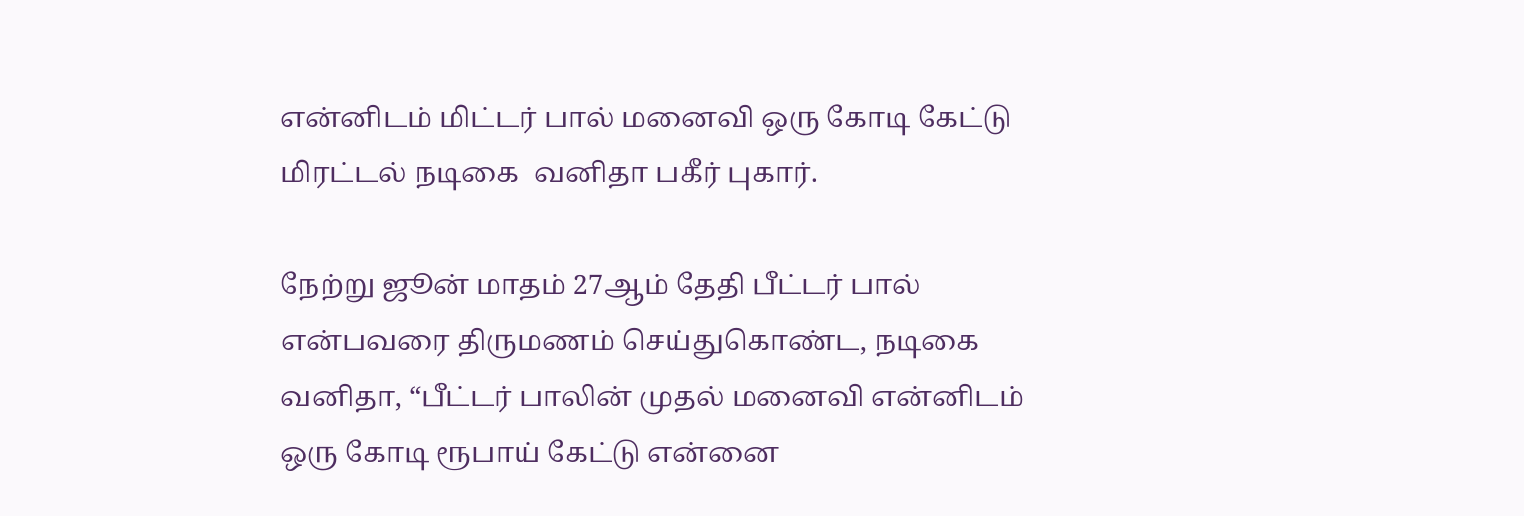என்னிடம் மிட்டர் பால் மனைவி ஒரு கோடி கேட்டு மிரட்டல் நடிகை  வனிதா பகீர் புகார்.

நேற்று ஜூன் மாதம் 27ஆம் தேதி பீட்டர் பால் என்பவரை திருமணம் செய்துகொண்ட, நடிகை வனிதா, “பீட்டர் பாலின் முதல் மனைவி என்னிடம் ஒரு கோடி ரூபாய் கேட்டு என்னை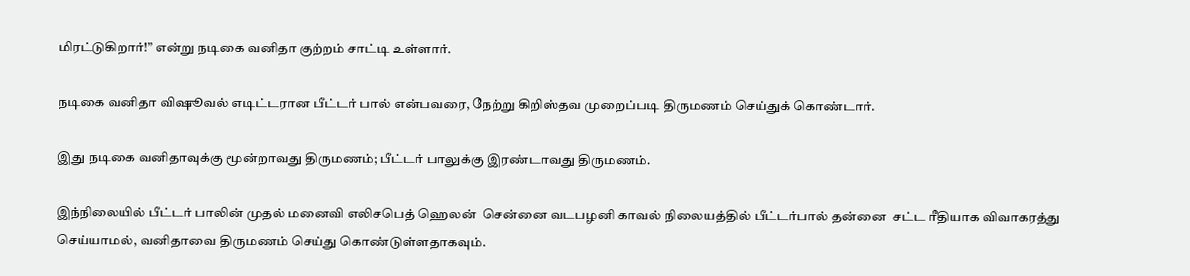மிரட்டுகிறார்!” என்று நடிகை வனிதா குற்றம் சாட்டி உள்ளார்.

நடிகை வனிதா விஷூவல் எடிட்டரான பீட்டர் பால் என்பவரை, நேற்று கிறிஸ்தவ முறைப்படி திருமணம் செய்துக் கொண்டார்.

இது நடிகை வனிதாவுக்கு மூன்றாவது திருமணம்; பீட்டர் பாலுக்கு இரண்டாவது திருமணம்.

இந்நிலையில் பீட்டர் பாலின் முதல் மனைவி எலிசபெத் ஹெலன்  சென்னை வடபழனி காவல் நிலையத்தில் பீட்டர்பால் தன்னை  சட்ட ரீதியாக விவாகரத்து செய்யாமல், வனிதாவை திருமணம் செய்து கொண்டுள்ளதாகவும்.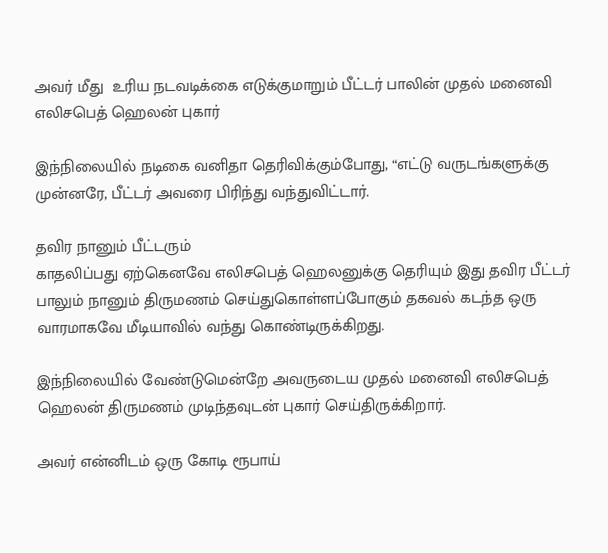அவர் மீது  உரிய நடவடிக்கை எடுக்குமாறும் பீட்டர் பாலின் முதல் மனைவி எலிசபெத் ஹெலன் புகார்

இந்நிலையில் நடிகை வனிதா தெரிவிக்கும்போது, “எட்டு வருடங்களுக்கு முன்னரே, பீட்டர் அவரை பிரிந்து வந்துவிட்டார்.

தவிர நானும் பீட்டரும்
காதலிப்பது ஏற்கெனவே எலிசபெத் ஹெலனுக்கு தெரியும் இது தவிர பீட்டர் பாலும் நானும் திருமணம் செய்துகொள்ளப்போகும் தகவல் கடந்த ஒரு வாரமாகவே மீடியாவில் வந்து கொண்டிருக்கிறது.

இந்நிலையில் வேண்டுமென்றே அவருடைய முதல் மனைவி எலிசபெத் ஹெலன் திருமணம் முடிந்தவுடன் புகார் செய்திருக்கிறார்.

அவர் என்னிடம் ஒரு கோடி ரூபாய்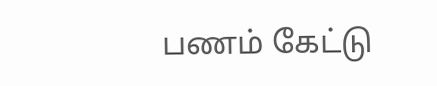பணம் கேட்டு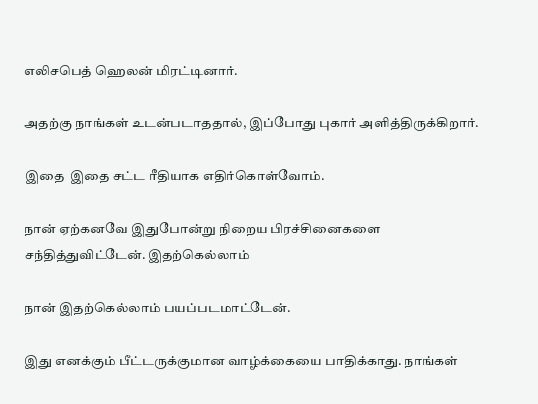எலிசபெத் ஹெலன் மிரட்டினார்.

அதற்கு நாங்கள் உடன்படாததால், இப்போது புகார் அளித்திருக்கிறார்.

இதை  இதை சட்ட ரீதியாக எதிர்கொள்வோம்.

நான் ஏற்கனவே இதுபோன்று நிறைய பிரச்சினைகளை சந்தித்துவிட்டேன். இதற்கெல்லாம்

நான் இதற்கெல்லாம் பயப்படமாட்டேன்.

இது எனக்கும் பீட்டருக்குமான வாழ்க்கையை பாதிக்காது. நாங்கள்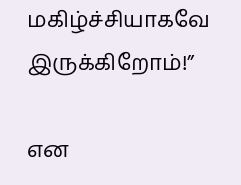மகிழ்ச்சியாகவே இருக்கிறோம்!”

என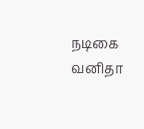நடிகை வனிதா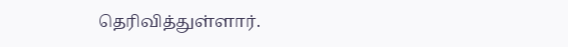தெரிவித்துள்ளார்.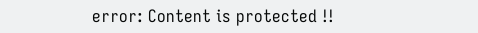error: Content is protected !!